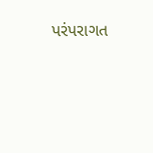પરંપરાગત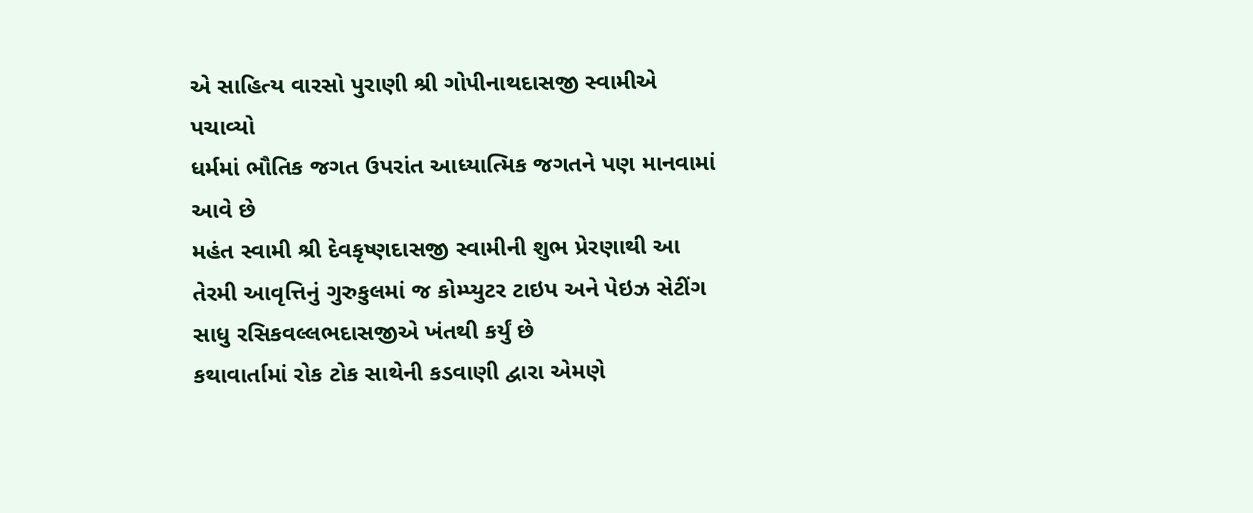એ સાહિત્ય વારસો પુરાણી શ્રી ગોપીનાથદાસજી સ્વામીએ પચાવ્યો
ધર્મમાં ભૌતિક જગત ઉપરાંત આધ્યાત્મિક જગતને પણ માનવામાં આવે છે
મહંત સ્વામી શ્રી દેવકૃષ્ણદાસજી સ્વામીની શુભ પ્રેરણાથી આ તેરમી આવૃત્તિનું ગુરુકુલમાં જ કોમ્પ્યુટર ટાઇપ અને પેઇઝ સેટીંગ સાધુ રસિકવલ્લભદાસજીએ ખંતથી કર્યું છે
કથાવાર્તામાં રોક ટોક સાથેની કડવાણી દ્વારા એમણે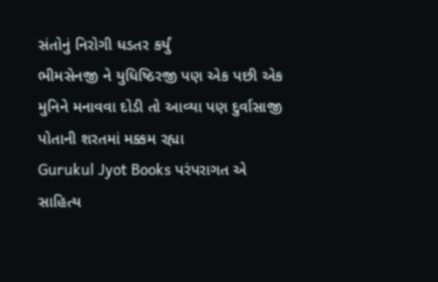સંતોનું નિરોગી ધડતર કર્યું
ભીમસેનજી ને યુધિષ્ઠિરજી પણ એક પછી એક મુનિને મનાવવા દોડી તો આવ્યા પણ દુર્વાસાજી પોતાની શરતમાં મક્કમ રહ્યા
Gurukul Jyot Books પરંપરાગત એ સાહિત્ય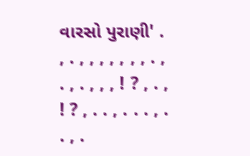વારસો પુરાણી' . , . , , , , , , , . , . , . , , , ! ? , . , ! ? , . . , . . . , . . , .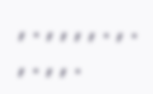, . , , , , . , . , . , , .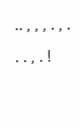.. , , , . , . . . , . !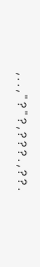, . . , '' ? '' ? , ? ? ? . , ? ? .